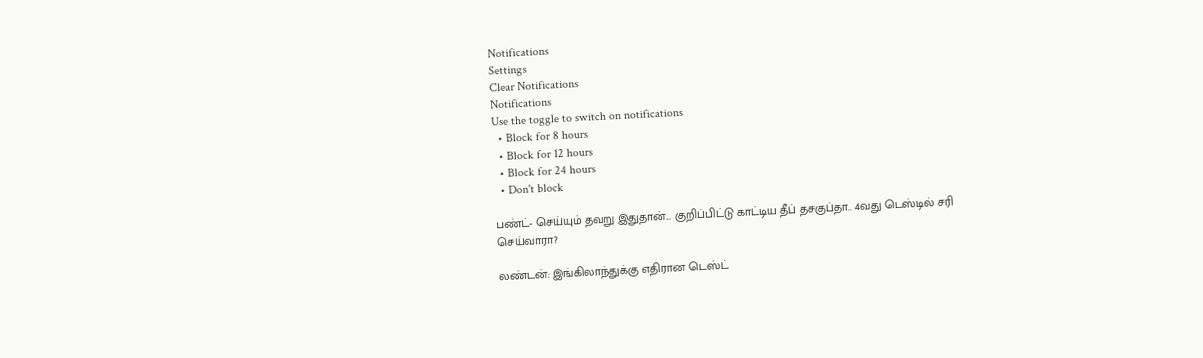Notifications
Settings
Clear Notifications
Notifications
Use the toggle to switch on notifications
  • Block for 8 hours
  • Block for 12 hours
  • Block for 24 hours
  • Don't block

பண்ட்- செய்யும் தவறு இதுதான்... குறிப்பிட்டு காட்டிய தீப் தசகுப்தா.. 4வது டெஸ்டில் சரி செய்வாரா?

லண்டன்: இங்கிலாந்துக்கு எதிரான டெஸ்ட்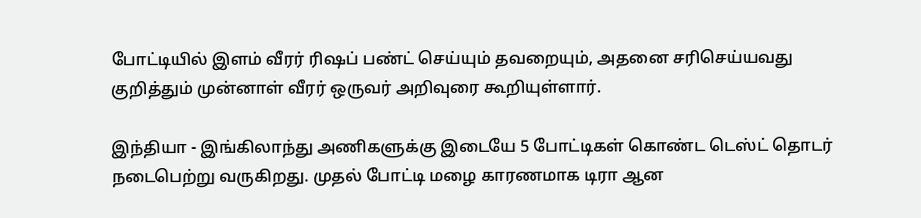போட்டியில் இளம் வீரர் ரிஷப் பண்ட் செய்யும் தவறையும், அதனை சரிசெய்யவது குறித்தும் முன்னாள் வீரர் ஒருவர் அறிவுரை கூறியுள்ளார்.

இந்தியா - இங்கிலாந்து அணிகளுக்கு இடையே 5 போட்டிகள் கொண்ட டெஸ்ட் தொடர் நடைபெற்று வருகிறது. முதல் போட்டி மழை காரணமாக டிரா ஆன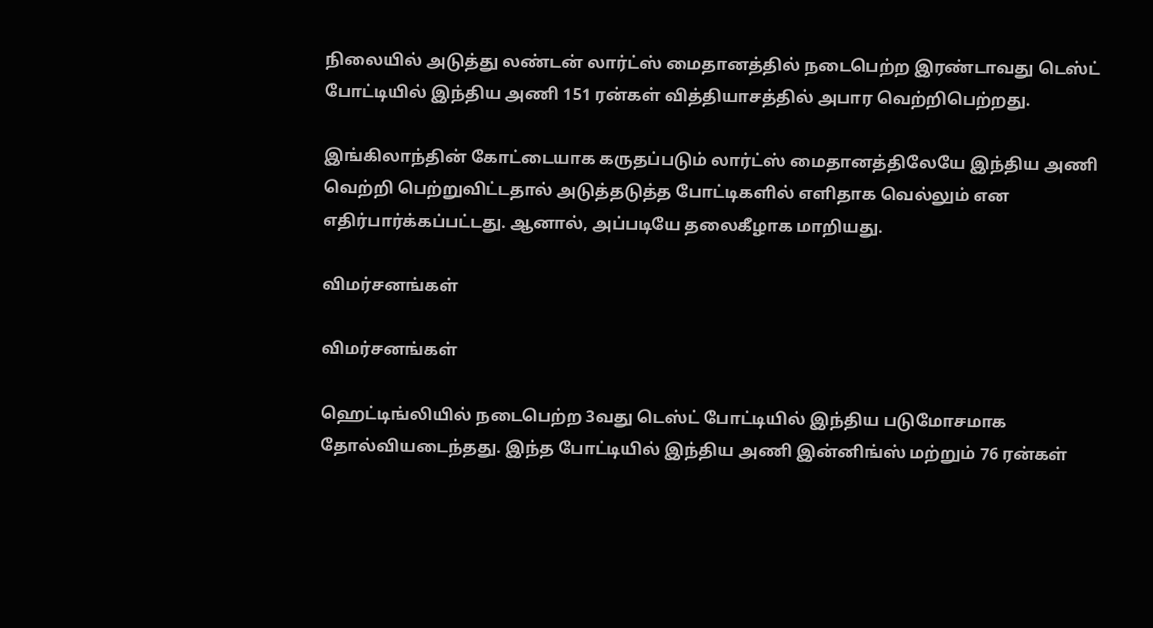நிலையில் அடுத்து லண்டன் லார்ட்ஸ் மைதானத்தில் நடைபெற்ற இரண்டாவது டெஸ்ட் போட்டியில் இந்திய அணி 151 ரன்கள் வித்தியாசத்தில் அபார வெற்றிபெற்றது.

இங்கிலாந்தின் கோட்டையாக கருதப்படும் லார்ட்ஸ் மைதானத்திலேயே இந்திய அணி வெற்றி பெற்றுவிட்டதால் அடுத்தடுத்த போட்டிகளில் எளிதாக வெல்லும் என எதிர்பார்க்கப்பட்டது. ஆனால், அப்படியே தலைகீழாக மாறியது.

விமர்சனங்கள்

விமர்சனங்கள்

ஹெட்டிங்லியில் நடைபெற்ற 3வது டெஸ்ட் போட்டியில் இந்திய படுமோசமாக தோல்வியடைந்தது. இந்த போட்டியில் இந்திய அணி இன்னிங்ஸ் மற்றும் 76 ரன்கள்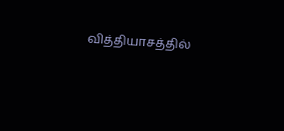வித்தியாசத்தில்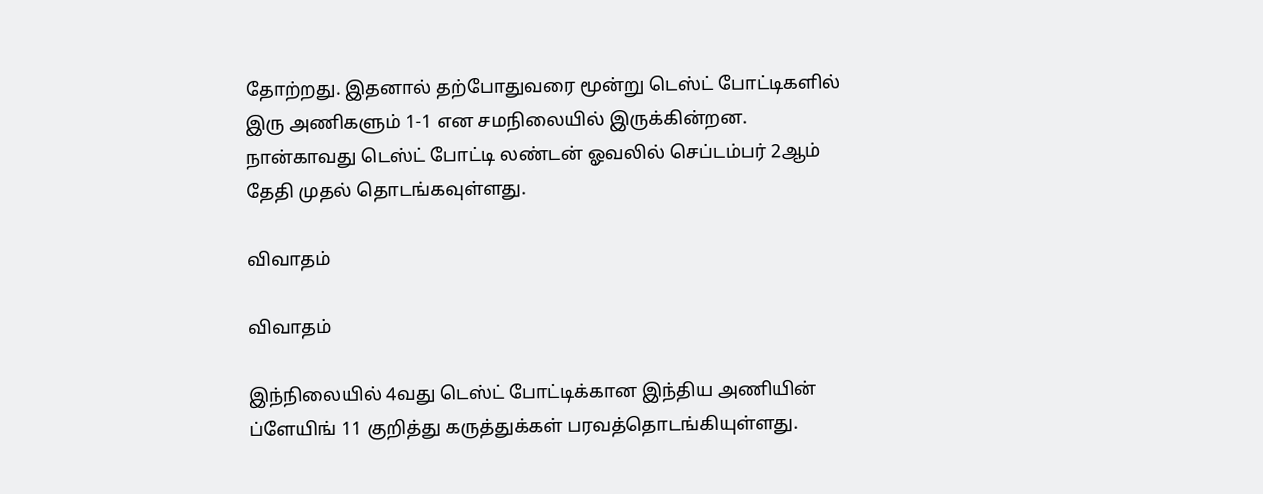தோற்றது. இதனால் தற்போதுவரை மூன்று டெஸ்ட் போட்டிகளில் இரு அணிகளும் 1-1 என சமநிலையில் இருக்கின்றன. நான்காவது டெஸ்ட் போட்டி லண்டன் ஓவலில் செப்டம்பர் 2ஆம் தேதி முதல் தொடங்கவுள்ளது.

விவாதம்

விவாதம்

இந்நிலையில் 4வது டெஸ்ட் போட்டிக்கான இந்திய அணியின் ப்ளேயிங் 11 குறித்து கருத்துக்கள் பரவத்தொடங்கியுள்ளது.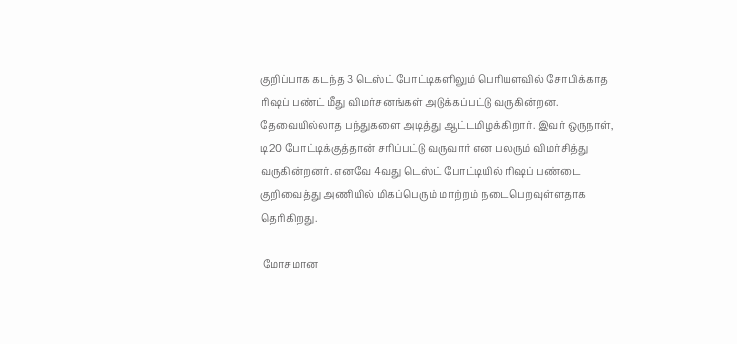குறிப்பாக கடந்த 3 டெஸ்ட் போட்டிகளிலும் பெரியளவில் சோபிக்காத ரிஷப் பண்ட் மீது விமர்சனங்கள் அடுக்கப்பட்டு வருகின்றன. தேவையில்லாத பந்துகளை அடித்து ஆட்டமிழக்கிறார். இவர் ஒருநாள், டி20 போட்டிக்குத்தான் சரிப்பட்டு வருவார் என பலரும் விமர்சித்து வருகின்றனர். எனவே 4வது டெஸ்ட் போட்டியில் ரிஷப் பண்டை குறிவைத்து அணியில் மிகப்பெரும் மாற்றம் நடைபெறவுள்ளதாக தெரிகிறது.

 மோசமான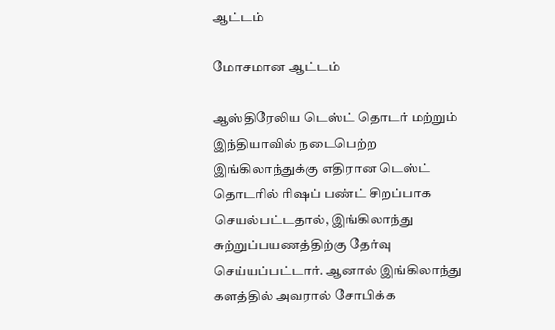ஆட்டம்

மோசமான ஆட்டம்

ஆஸ்திரேலிய டெஸ்ட் தொடர் மற்றும் இந்தியாவில் நடைபெற்ற இங்கிலாந்துக்கு எதிரான டெஸ்ட் தொடரில் ரிஷப் பண்ட் சிறப்பாக செயல்பட்டதால், இங்கிலாந்து சுற்றுப்பயணத்திற்கு தேர்வு செய்யப்பட்டார். ஆனால் இங்கிலாந்து களத்தில் அவரால் சோபிக்க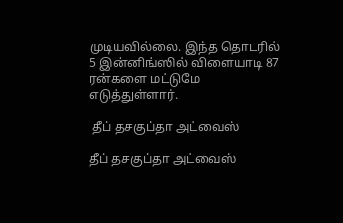முடியவில்லை. இந்த தொடரில் 5 இன்னிங்ஸில் விளையாடி 87 ரன்களை மட்டுமே எடுத்துள்ளார்.

 தீப் தசகுப்தா அட்வைஸ்

தீப் தசகுப்தா அட்வைஸ்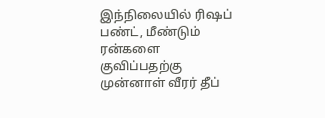இந்நிலையில் ரிஷப் பண்ட், மீண்டும் ரன்களை குவிப்பதற்கு முன்னாள் வீரர் தீப்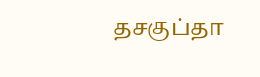தசகுப்தா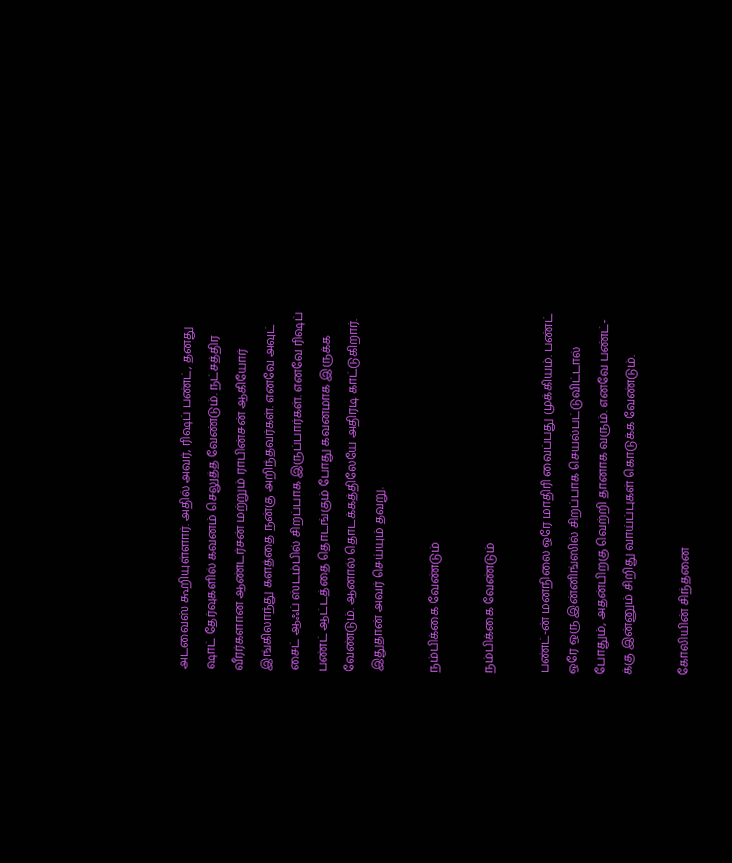அடவைஸ் கூறியுள்ளார். அதில் அவர், ரிஷப் பண்ட், தனது ஷாட் தேர்வுகளில் கவனம் செலுத்த வேண்டும். நட்சத்திர வீரர்களான ஆண்டர்சன் மற்றும் ராபின்சன் ஆகியோர் இங்கிலாந்து களத்தை நன்கு அறிந்தவர்கள். எனவே அவுட் சைட் ஆஃப் ஸ்டம்பில் சிறப்பாக இருப்பார்கள். எனவே ரிஷப் பண்ட் ஆட்டத்தை தொடங்கும் போது கவனமாக இருக்க வேண்டும். ஆனால் தொடக்கத்திலேயே அதிரடி காட்டுகிறார். இதுதான் அவர் செய்யும் தவறு.

நம்பிக்கை வேண்டும்

நம்பிக்கை வேண்டும்

பண்ட்-ன் மனநிலை ஒரே மாதிரி வைப்பது முக்கியம். பண்ட் ஒரே ஒரு இன்னிங்ஸில் சிறப்பாக செயல்பட்டுவிட்டால் போதும், அதன்பிறகு வெற்றி தானாக வரும். எனவே பண்ட்-க்கு இன்னும் சிறிது வாய்ப்புகள் கொடுக்க வேண்டும்.

கோலியின் சிந்தனை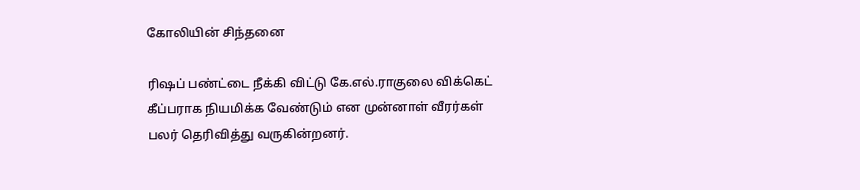கோலியின் சிந்தனை

ரிஷப் பண்ட்டை நீக்கி விட்டு கே.எல்.ராகுலை விக்கெட் கீப்பராக நியமிக்க வேண்டும் என முன்னாள் வீரர்கள் பலர் தெரிவித்து வருகின்றனர்.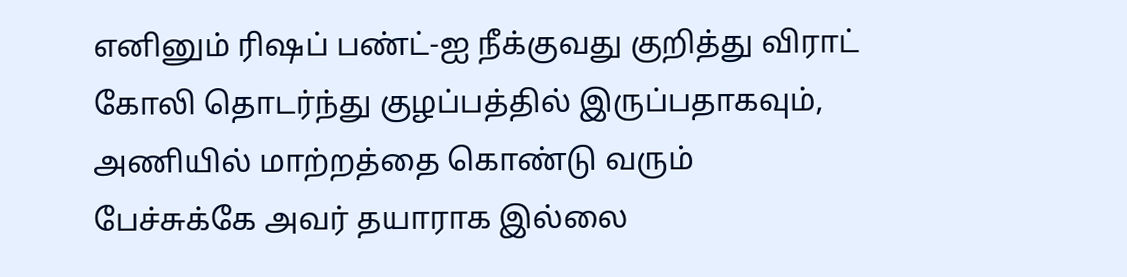எனினும் ரிஷப் பண்ட்-ஐ நீக்குவது குறித்து விராட் கோலி தொடர்ந்து குழப்பத்தில் இருப்பதாகவும், அணியில் மாற்றத்தை கொண்டு வரும் பேச்சுக்கே அவர் தயாராக இல்லை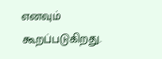எனவும் கூறப்படுகிறது.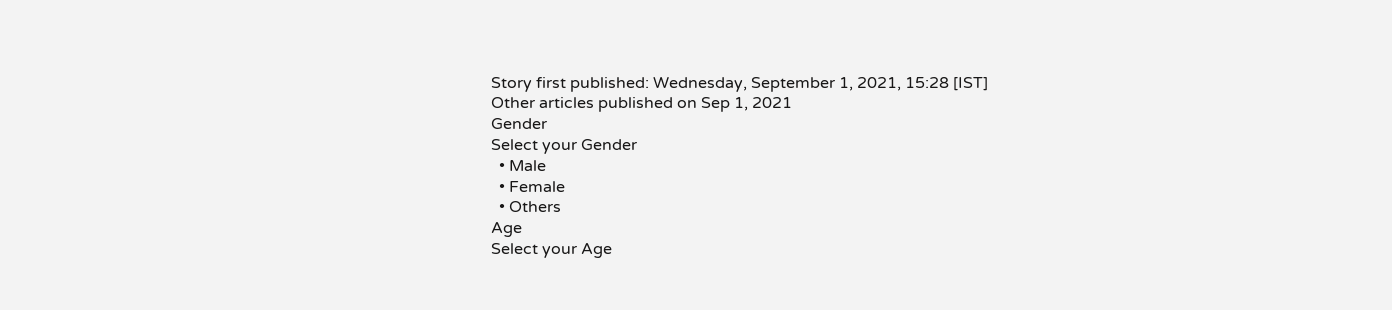Story first published: Wednesday, September 1, 2021, 15:28 [IST]
Other articles published on Sep 1, 2021
Gender
Select your Gender
  • Male
  • Female
  • Others
Age
Select your Age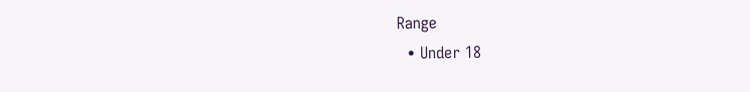Range
  • Under 18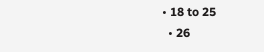• 18 to 25
  • 26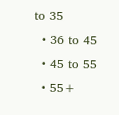to 35
  • 36 to 45
  • 45 to 55
  • 55+